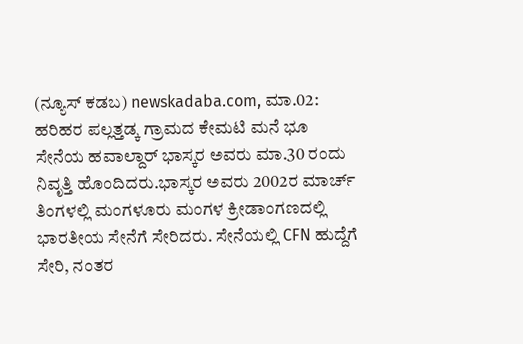(ನ್ಯೂಸ್ ಕಡಬ) newskadaba.com, ಮಾ.02: ಹರಿಹರ ಪಲ್ಲತ್ತಡ್ಕ ಗ್ರಾಮದ ಕೇಮಟಿ ಮನೆ ಭೂ ಸೇನೆಯ ಹವಾಲ್ದಾರ್ ಭಾಸ್ಕರ ಅವರು ಮಾ.30 ರಂದು ನಿವೃತ್ತಿ ಹೊಂದಿದರು.ಭಾಸ್ಕರ ಅವರು 2002ರ ಮಾರ್ಚ್ ತಿಂಗಳಲ್ಲಿ ಮಂಗಳೂರು ಮಂಗಳ ಕ್ರೀಡಾಂಗಣದಲ್ಲಿ ಭಾರತೀಯ ಸೇನೆಗೆ ಸೇರಿದರು. ಸೇನೆಯಲ್ಲಿ CFN ಹುದ್ದೆಗೆ ಸೇರಿ, ನಂತರ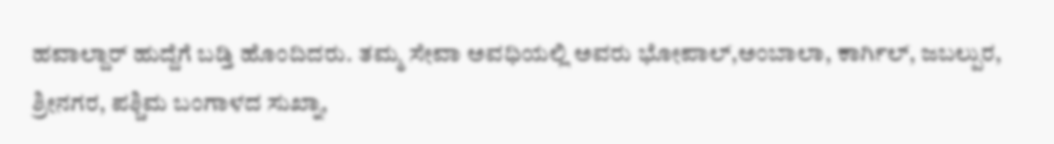ಹವಾಲ್ದಾರ್ ಹುದ್ದೆಗೆ ಬಡ್ತಿ ಹೊಂದಿದರು. ತಮ್ಮ ಸೇವಾ ಅವಧಿಯಲ್ಲಿ ಅವರು ಭೋಪಾಲ್,ಅಂಬಾಲಾ, ಕಾರ್ಗಿಲ್, ಜಬಲ್ಪುರ, ಶ್ರೀನಗರ, ಪಶ್ಚಿಮ ಬಂಗಾಳದ ಸುಖ್ನಾ,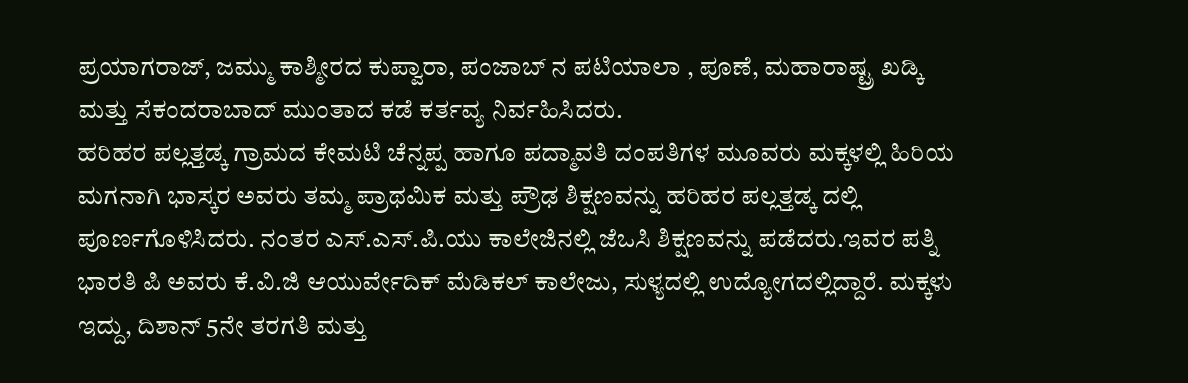ಪ್ರಯಾಗರಾಜ್, ಜಮ್ಮು ಕಾಶ್ಮೀರದ ಕುಪ್ವಾರಾ, ಪಂಜಾಬ್ ನ ಪಟಿಯಾಲಾ , ಪೂಣೆ, ಮಹಾರಾಷ್ಟ್ರ ಖಡ್ಕಿ ಮತ್ತು ಸೆಕಂದರಾಬಾದ್ ಮುಂತಾದ ಕಡೆ ಕರ್ತವ್ಯ ನಿರ್ವಹಿಸಿದರು.
ಹರಿಹರ ಪಲ್ಲತ್ತಡ್ಕ ಗ್ರಾಮದ ಕೇಮಟಿ ಚೆನ್ನಪ್ಪ ಹಾಗೂ ಪದ್ಮಾವತಿ ದಂಪತಿಗಳ ಮೂವರು ಮಕ್ಕಳಲ್ಲಿ ಹಿರಿಯ ಮಗನಾಗಿ ಭಾಸ್ಕರ ಅವರು ತಮ್ಮ ಪ್ರಾಥಮಿಕ ಮತ್ತು ಪ್ರೌಢ ಶಿಕ್ಷಣವನ್ನು ಹರಿಹರ ಪಲ್ಲತ್ತಡ್ಕ ದಲ್ಲಿ ಪೂರ್ಣಗೊಳಿಸಿದರು. ನಂತರ ಎಸ್.ಎಸ್.ಪಿ.ಯು ಕಾಲೇಜಿನಲ್ಲಿ ಜೆಒಸಿ ಶಿಕ್ಷಣವನ್ನು ಪಡೆದರು.ಇವರ ಪತ್ನಿ ಭಾರತಿ ಪಿ ಅವರು ಕೆ.ವಿ.ಜಿ ಆಯುರ್ವೇದಿಕ್ ಮೆಡಿಕಲ್ ಕಾಲೇಜು, ಸುಳ್ಯದಲ್ಲಿ ಉದ್ಯೋಗದಲ್ಲಿದ್ದಾರೆ. ಮಕ್ಕಳು ಇದ್ದು, ದಿಶಾನ್ 5ನೇ ತರಗತಿ ಮತ್ತು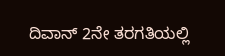ದಿವಾನ್ 2ನೇ ತರಗತಿಯಲ್ಲಿ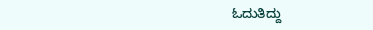ಓದುತಿದ್ದು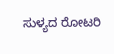ಸುಳ್ಯದ ರೋಟರಿ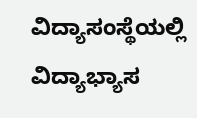ವಿದ್ಯಾಸಂಸ್ಥೆಯಲ್ಲಿ ವಿದ್ಯಾಭ್ಯಾಸ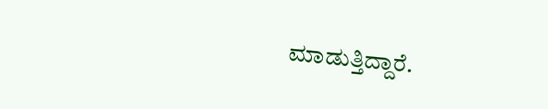ಮಾಡುತ್ತಿದ್ದಾರೆ.